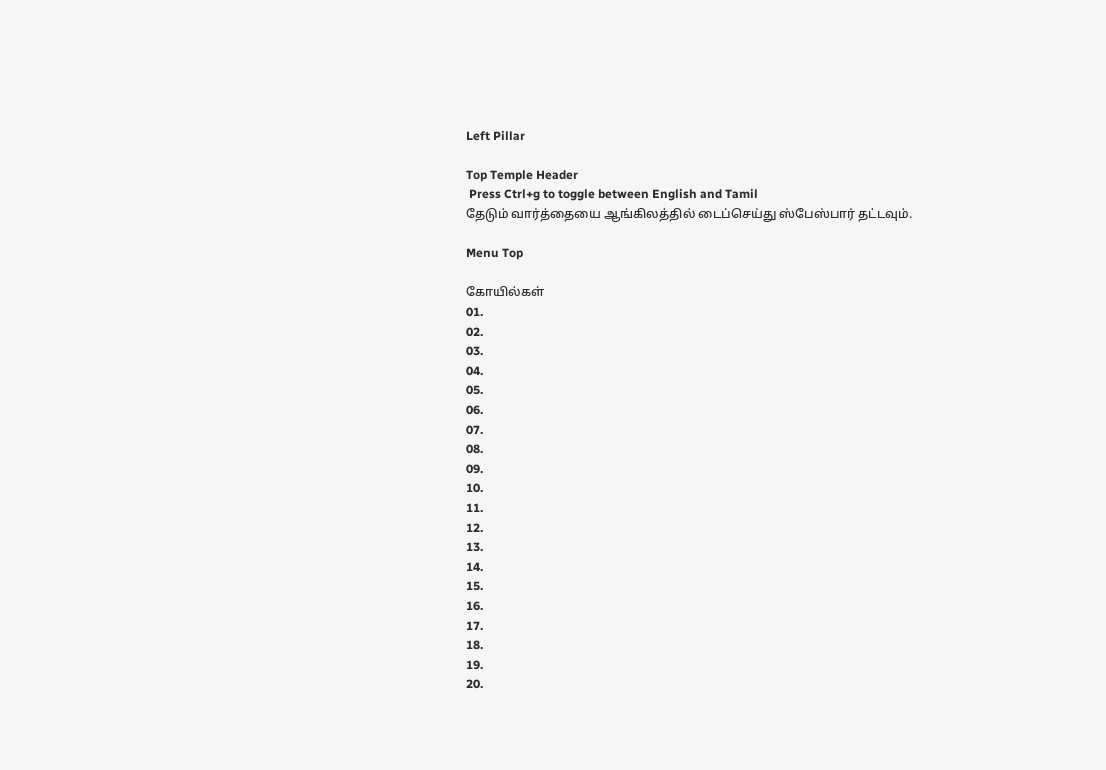Left Pillar

Top Temple Header
 Press Ctrl+g to toggle between English and Tamil
தேடும் வார்த்தையை ஆங்கிலத்தில் டைப்செய்து ஸ்பேஸ்பார் தட்டவும்.

Menu Top

கோயில்கள்
01.
02.
03.
04.
05.
06.
07.
08.
09.
10.
11.
12.
13.
14.
15.
16.
17.
18.
19.
20.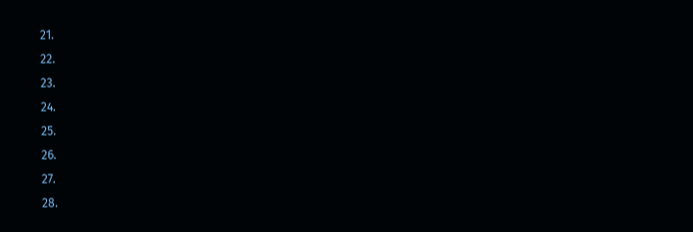21.
22.
23.
24.
25.
26.
27.
28.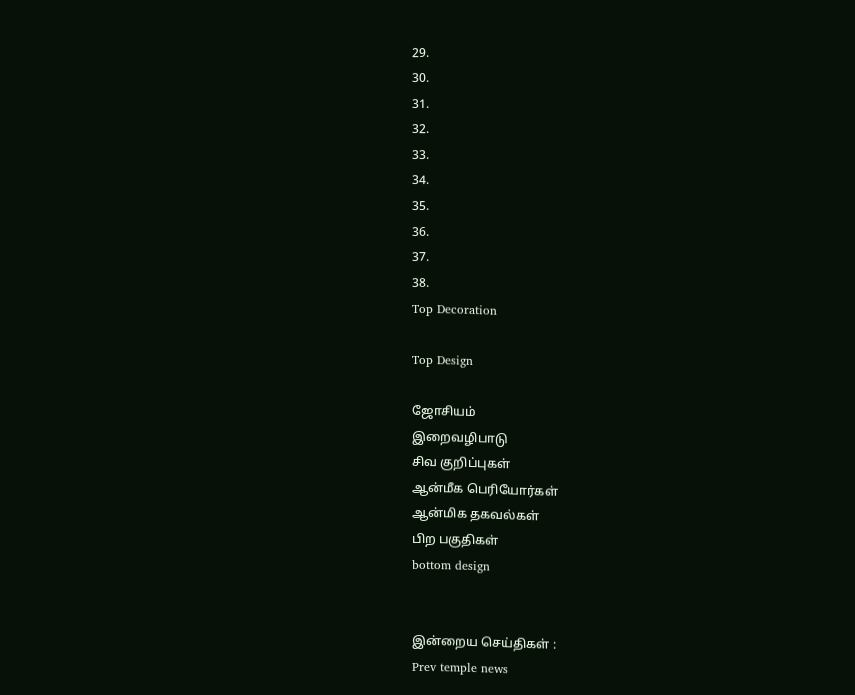29.
30.
31.
32.
33.
34.
35.
36.
37.
38.
Top Decoration

Top Design

ஜோசியம்
இறைவழிபாடு
சிவ குறிப்புகள்
ஆன்மீக பெரியோர்கள்
ஆன்மிக தகவல்கள்
பிற பகுதிகள்
bottom design


இன்றைய செய்திகள் :
Prev temple news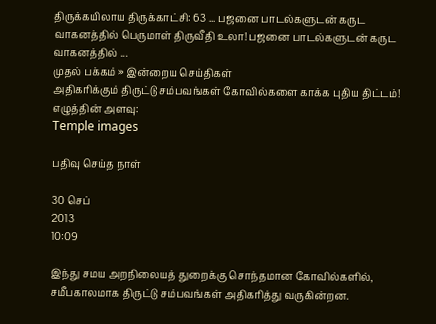திருக்கயிலாய திருக்காட்சி: 63 ... பஜனை பாடல்களுடன் கருட வாகனத்தில் பெருமாள் திருவீதி உலா! பஜனை பாடல்களுடன் கருட வாகனத்தில் ...
முதல் பக்கம் » இன்றைய செய்திகள்
அதிகரிக்கும் திருட்டு சம்பவங்கள் கோவில்களை காக்க புதிய திட்டம்!
எழுத்தின் அளவு:
Temple images

பதிவு செய்த நாள்

30 செப்
2013
10:09

இந்து சமய அறநிலையத் துறைக்கு சொந்தமான கோவில்களில், சமீபகாலமாக திருட்டு சம்பவங்கள் அதிகரித்து வருகின்றன.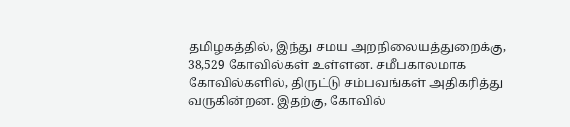தமிழகத்தில், இந்து சமய அறநிலையத்துறைக்கு, 38,529 கோவில்கள் உள்ளன. சமீபகாலமாக கோவில்களில், திருட்டு சம்பவங்கள் அதிகரித்து வருகின்றன. இதற்கு, கோவில்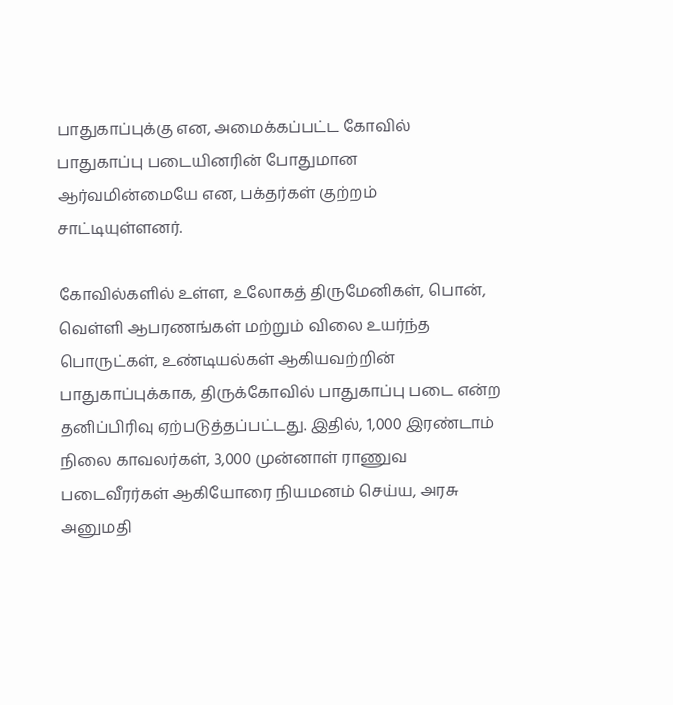பாதுகாப்புக்கு என, அமைக்கப்பட்ட கோவில் பாதுகாப்பு படையினரின் போதுமான ஆர்வமின்மையே என, பக்தர்கள் குற்றம் சாட்டியுள்ளனர்.

கோவில்களில் உள்ள, உலோகத் திருமேனிகள், பொன், வெள்ளி ஆபரணங்கள் மற்றும் விலை உயர்ந்த பொருட்கள், உண்டியல்கள் ஆகியவற்றின் பாதுகாப்புக்காக, திருக்கோவில் பாதுகாப்பு படை என்ற தனிப்பிரிவு ஏற்படுத்தப்பட்டது. இதில், 1,000 இரண்டாம் நிலை காவலர்கள், 3,000 முன்னாள் ராணுவ படைவீரர்கள் ஆகியோரை நியமனம் செய்ய, அரசு அனுமதி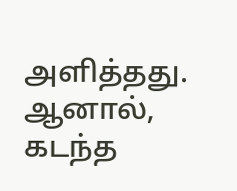அளித்தது. ஆனால், கடந்த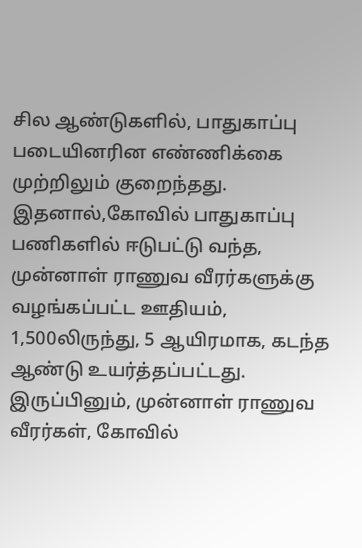சில ஆண்டுகளில், பாதுகாப்பு படையினரின எண்ணிக்கை முற்றிலும் குறைந்தது. இதனால்,கோவில் பாதுகாப்பு பணிகளில் ஈடுபட்டு வந்த, முன்னாள் ராணுவ வீரர்களுக்கு வழங்கப்பட்ட ஊதியம், 1,500லிருந்து, 5 ஆயிரமாக, கடந்த ஆண்டு உயர்த்தப்பட்டது. இருப்பினும், முன்னாள் ராணுவ வீரர்கள், கோவில்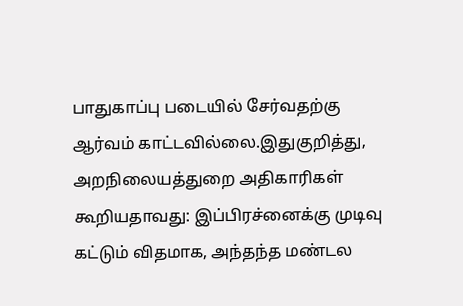பாதுகாப்பு படையில் சேர்வதற்கு ஆர்வம் காட்டவில்லை.இதுகுறித்து, அறநிலையத்துறை அதிகாரிகள் கூறியதாவது: இப்பிரச்னைக்கு முடிவு கட்டும் விதமாக, அந்தந்த மண்டல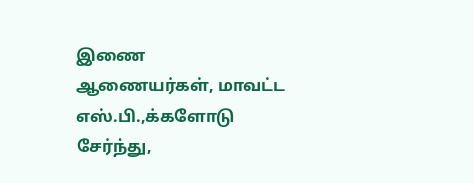இணை ஆணையர்கள், மாவட்ட எஸ்.பி.,க்களோடு சேர்ந்து,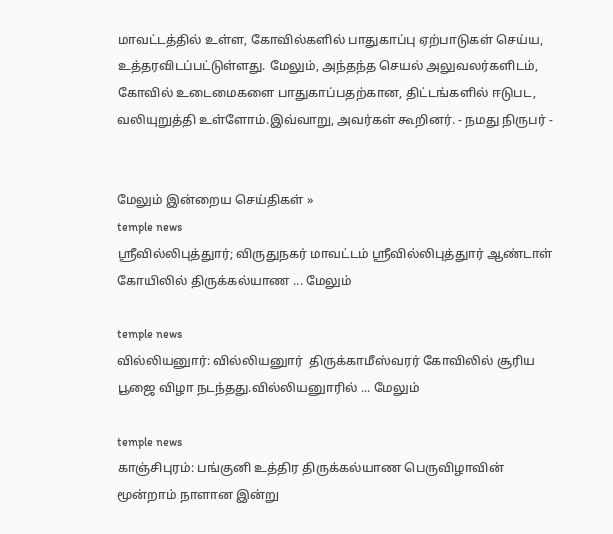மாவட்டத்தில் உள்ள, கோவில்களில் பாதுகாப்பு ஏற்பாடுகள் செய்ய, உத்தரவிடப்பட்டுள்ளது. மேலும், அந்தந்த செயல் அலுவலர்களிடம், கோவில் உடைமைகளை பாதுகாப்பதற்கான, திட்டங்களில் ஈடுபட, வலியுறுத்தி உள்ளோம்.இவ்வாறு, அவர்கள் கூறினர். - நமது நிருபர் -


மேலும் இன்றைய செய்திகள் »
temple news
ஸ்ரீவில்லிபுத்துார்; விருதுநகர் மாவட்டம் ஸ்ரீவில்லிபுத்துார் ஆண்டாள் கோயிலில் திருக்கல்யாண ... மேலும்

temple news
வில்லியனுார்: வில்லியனுார்  திருக்காமீஸ்வரர் கோவிலில் சூரிய பூஜை விழா நடந்தது.வில்லியனுாரில் ... மேலும்

temple news
காஞ்சிபுரம்: பங்குனி உத்திர திருக்கல்யாண பெருவிழாவின் மூன்றாம் நாளான இன்று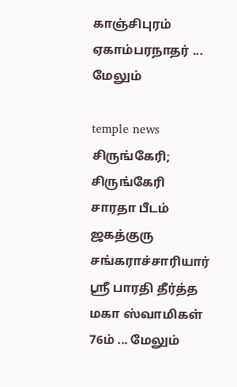காஞ்சிபுரம் ஏகாம்பரநாதர் ... மேலும்

temple news
சிருங்கேரி; சிருங்கேரி சாரதா பீடம் ஜகத்குரு சங்கராச்சாரியார் ஸ்ரீ பாரதி தீர்த்த மகா ஸ்வாமிகள் 76ம் ... மேலும்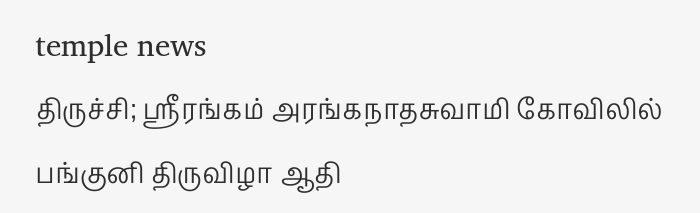temple news
திருச்சி; ஸ்ரீரங்கம் அரங்கநாதசுவாமி கோவிலில் பங்குனி திருவிழா ஆதி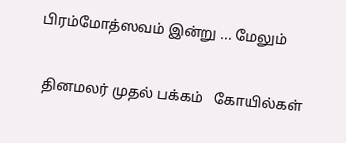பிரம்மோத்ஸவம் இன்று ... மேலும்


 தினமலர் முதல் பக்கம்   கோயில்கள்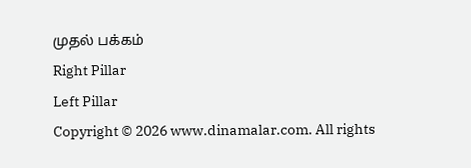முதல் பக்கம்
Right Pillar
Left Pillar
Copyright © 2026 www.dinamalar.com. All rights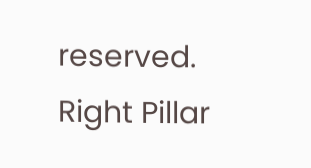reserved.
Right Pillar